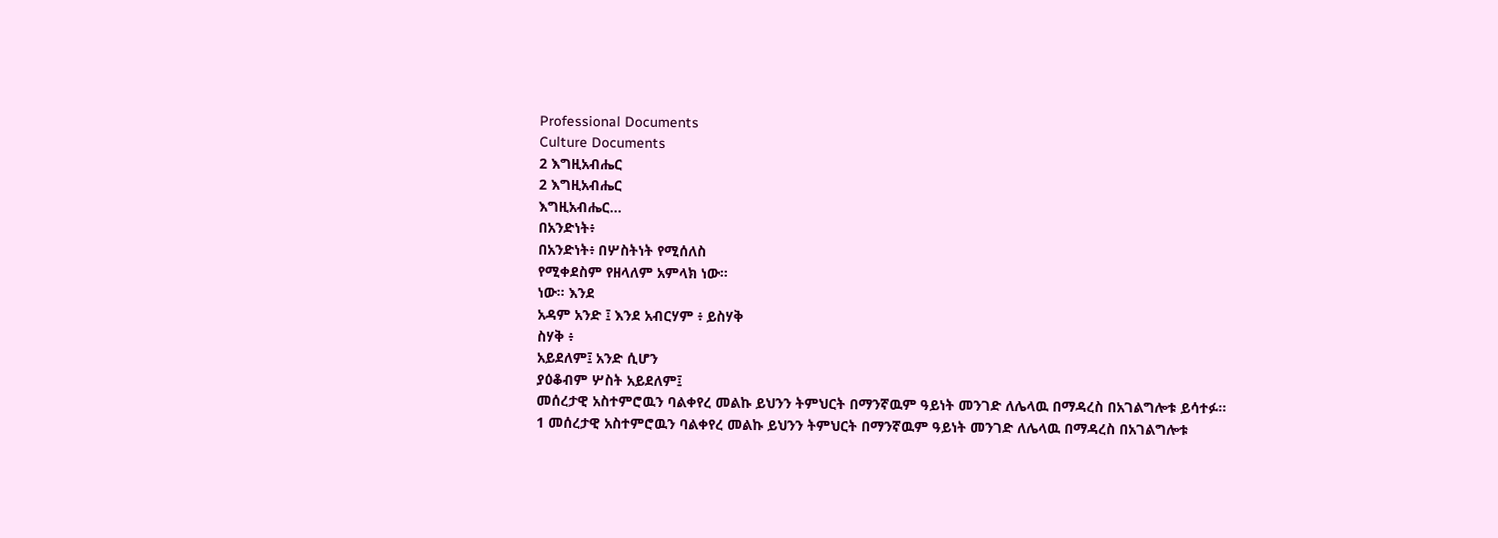Professional Documents
Culture Documents
2 እግዚአብሔር
2 እግዚአብሔር
እግዚአብሔር...
በአንድነት፥
በአንድነት፥ በሦስትነት የሚሰለስ
የሚቀደስም የዘላለም አምላክ ነው።
ነው። እንደ
አዳም አንድ ፤ እንደ አብርሃም ፥ ይስሃቅ
ስሃቅ ፥
አይደለም፤ አንድ ሲሆን
ያዕቆብም ሦስት አይደለም፤
መሰረታዊ አስተምሮዉን ባልቀየረ መልኩ ይህንን ትምህርት በማንኛዉም ዓይነት መንገድ ለሌላዉ በማዳረስ በአገልግሎቱ ይሳተፉ።
1 መሰረታዊ አስተምሮዉን ባልቀየረ መልኩ ይህንን ትምህርት በማንኛዉም ዓይነት መንገድ ለሌላዉ በማዳረስ በአገልግሎቱ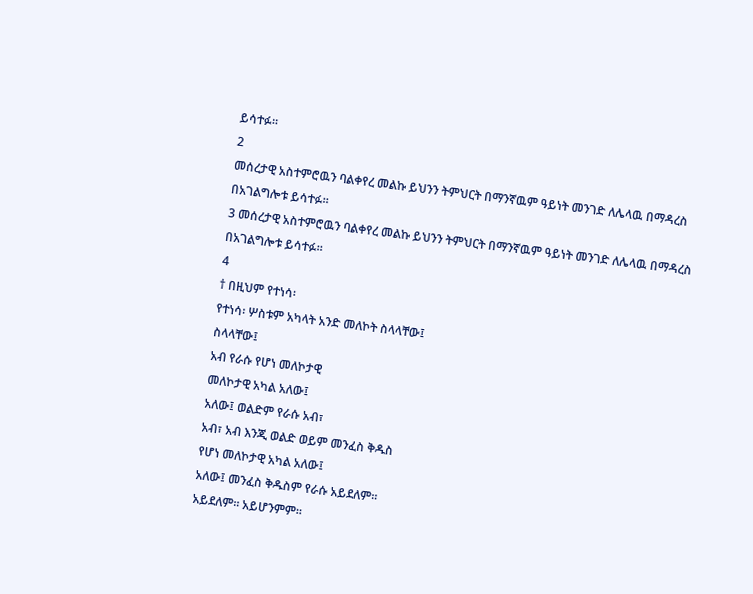ይሳተፉ።
2
መሰረታዊ አስተምሮዉን ባልቀየረ መልኩ ይህንን ትምህርት በማንኛዉም ዓይነት መንገድ ለሌላዉ በማዳረስ በአገልግሎቱ ይሳተፉ።
3 መሰረታዊ አስተምሮዉን ባልቀየረ መልኩ ይህንን ትምህርት በማንኛዉም ዓይነት መንገድ ለሌላዉ በማዳረስ በአገልግሎቱ ይሳተፉ።
4
† በዚህም የተነሳ፡
የተነሳ፡ ሦስቱም አካላት አንድ መለኮት ስላላቸው፤
ስላላቸው፤
አብ የራሱ የሆነ መለኮታዊ
መለኮታዊ አካል አለው፤
አለው፤ ወልድም የራሱ አብ፣
አብ፣ አብ እንጂ ወልድ ወይም መንፈስ ቅዱስ
የሆነ መለኮታዊ አካል አለው፤
አለው፤ መንፈስ ቅዱስም የራሱ አይደለም፡፡
አይደለም፡፡ አይሆንምም፡፡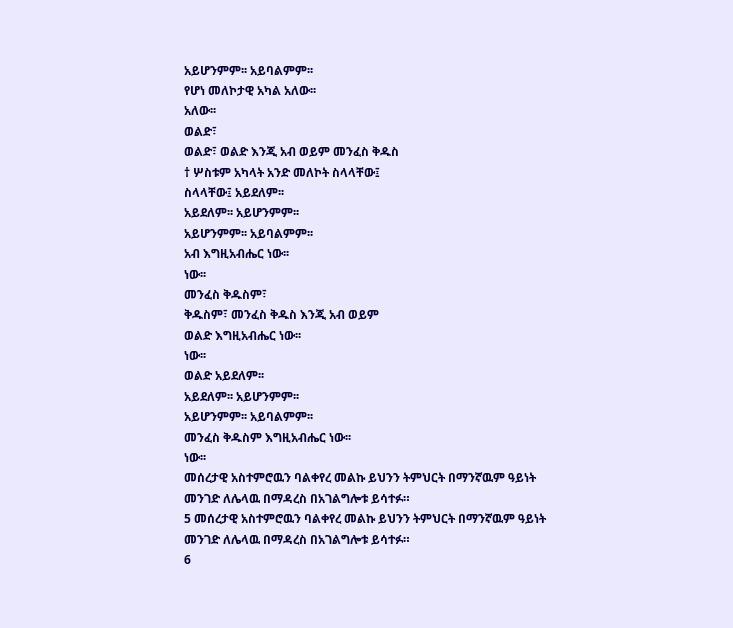አይሆንምም፡፡ አይባልምም፡፡
የሆነ መለኮታዊ አካል አለው፡፡
አለው፡፡
ወልድ፣
ወልድ፣ ወልድ እንጂ አብ ወይም መንፈስ ቅዱስ
† ሦስቱም አካላት አንድ መለኮት ስላላቸው፤
ስላላቸው፤ አይደለም፡፡
አይደለም፡፡ አይሆንምም፡፡
አይሆንምም፡፡ አይባልምም፡፡
አብ እግዚአብሔር ነው፡፡
ነው፡፡
መንፈስ ቅዱስም፣
ቅዱስም፣ መንፈስ ቅዱስ እንጂ አብ ወይም
ወልድ እግዚአብሔር ነው፡፡
ነው፡፡
ወልድ አይደለም፡፡
አይደለም፡፡ አይሆንምም፡፡
አይሆንምም፡፡ አይባልምም፡፡
መንፈስ ቅዱስም እግዚአብሔር ነው፡፡
ነው፡፡
መሰረታዊ አስተምሮዉን ባልቀየረ መልኩ ይህንን ትምህርት በማንኛዉም ዓይነት መንገድ ለሌላዉ በማዳረስ በአገልግሎቱ ይሳተፉ።
5 መሰረታዊ አስተምሮዉን ባልቀየረ መልኩ ይህንን ትምህርት በማንኛዉም ዓይነት መንገድ ለሌላዉ በማዳረስ በአገልግሎቱ ይሳተፉ።
6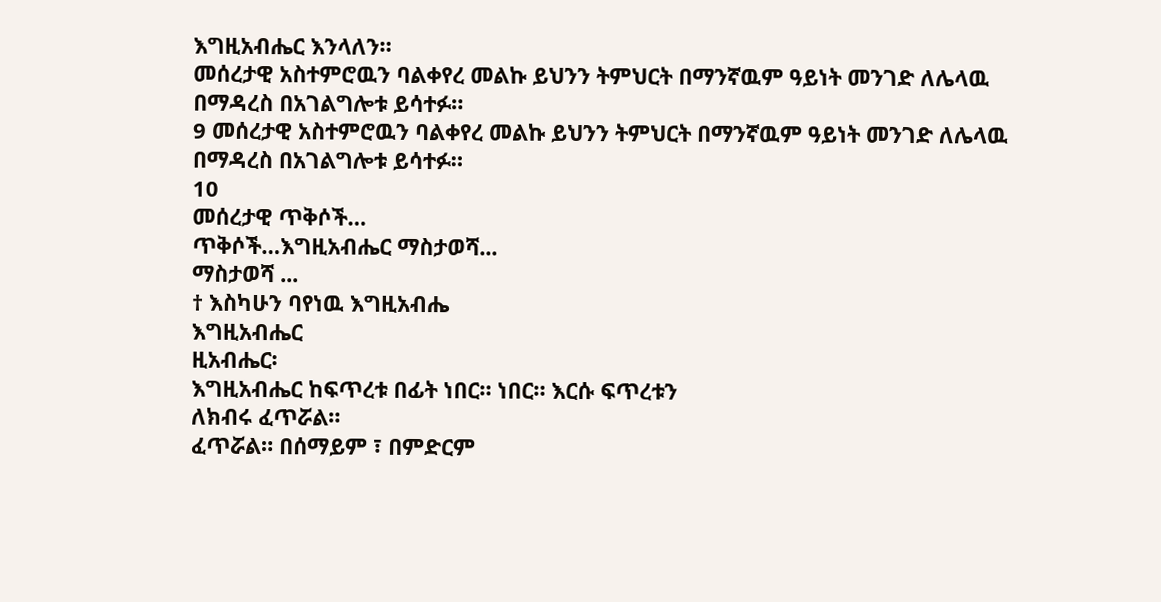እግዚአብሔር እንላለን።
መሰረታዊ አስተምሮዉን ባልቀየረ መልኩ ይህንን ትምህርት በማንኛዉም ዓይነት መንገድ ለሌላዉ በማዳረስ በአገልግሎቱ ይሳተፉ።
9 መሰረታዊ አስተምሮዉን ባልቀየረ መልኩ ይህንን ትምህርት በማንኛዉም ዓይነት መንገድ ለሌላዉ በማዳረስ በአገልግሎቱ ይሳተፉ።
10
መሰረታዊ ጥቅሶች…
ጥቅሶች…እግዚአብሔር ማስታወሻ...
ማስታወሻ ...
† እስካሁን ባየነዉ እግዚአብሔ
እግዚአብሔር
ዚአብሔር፡
እግዚአብሔር ከፍጥረቱ በፊት ነበር። ነበር። እርሱ ፍጥረቱን
ለክብሩ ፈጥሯል።
ፈጥሯል። በሰማይም ፣ በምድርም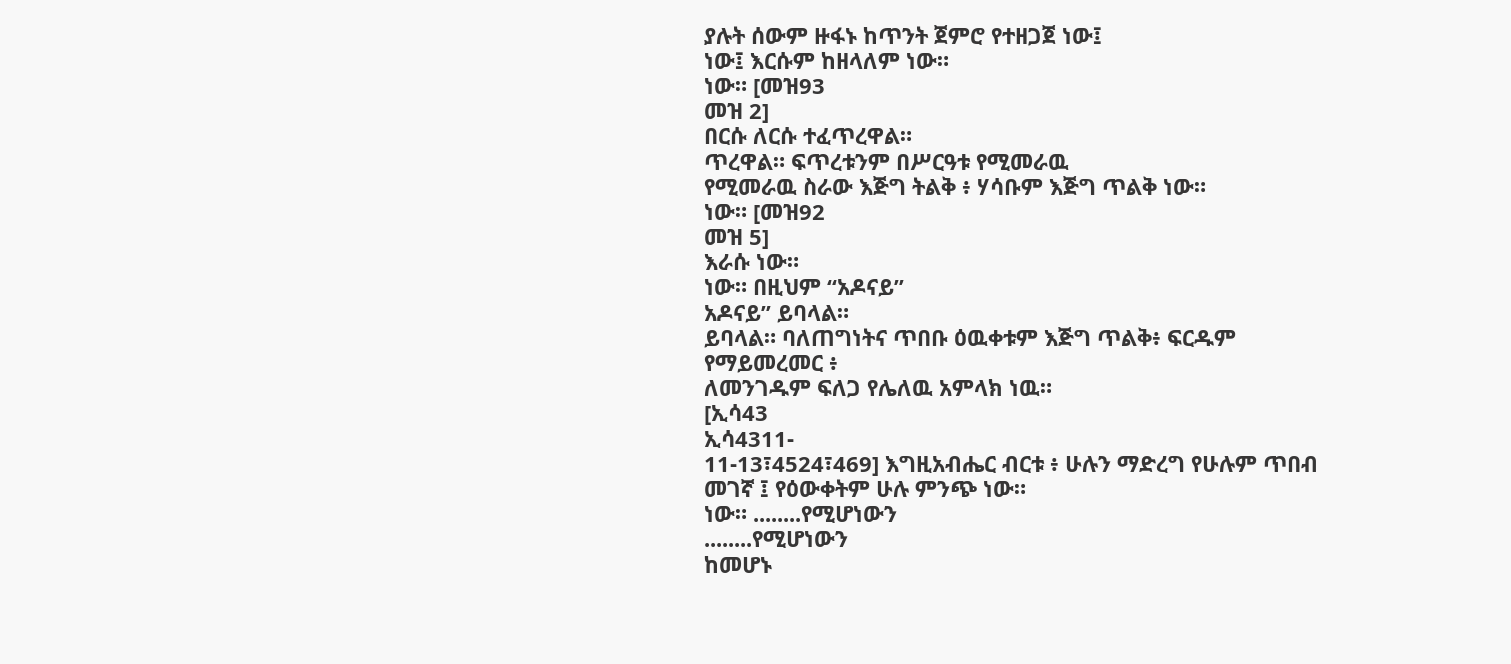ያሉት ሰውም ዙፋኑ ከጥንት ጀምሮ የተዘጋጀ ነው፤
ነው፤ እርሱም ከዘላለም ነው።
ነው። [መዝ93
መዝ 2]
በርሱ ለርሱ ተፈጥረዋል።
ጥረዋል። ፍጥረቱንም በሥርዓቱ የሚመራዉ
የሚመራዉ ስራው እጅግ ትልቅ ፥ ሃሳቡም እጅግ ጥልቅ ነው።
ነው። [መዝ92
መዝ 5]
እራሱ ነው።
ነው። በዚህም “አዶናይ”
አዶናይ” ይባላል።
ይባላል። ባለጠግነትና ጥበቡ ዕዉቀቱም እጅግ ጥልቅ፥ ፍርዱም የማይመረመር ፥
ለመንገዱም ፍለጋ የሌለዉ አምላክ ነዉ።
[ኢሳ43
ኢሳ4311-
11-13፣4524፣469] እግዚአብሔር ብርቱ ፥ ሁሉን ማድረግ የሁሉም ጥበብ መገኛ ፤ የዕውቀትም ሁሉ ምንጭ ነው።
ነው። ........የሚሆነውን
........የሚሆነውን
ከመሆኑ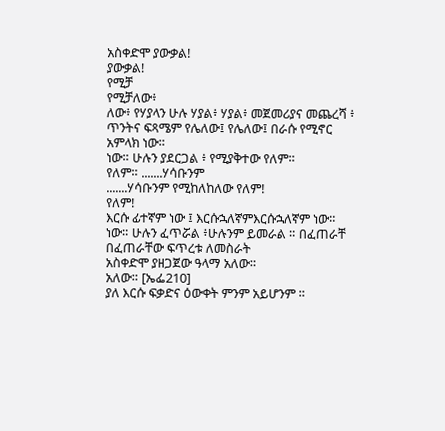አስቀድሞ ያውቃል!
ያውቃል!
የሚቻ
የሚቻለው፥
ለው፥ የሃያላን ሁሉ ሃያል፥ ሃያል፥ መጀመሪያና መጨረሻ ፥
ጥንትና ፍጻሜም የሌለው፤ የሌለው፤ በራሱ የሚኖር አምላክ ነው።
ነው። ሁሉን ያደርጋል ፥ የሚያቅተው የለም።
የለም። .......ሃሳቡንም
.......ሃሳቡንም የሚከለከለው የለም!
የለም!
እርሱ ፊተኛም ነው ፤ እርሱኋለኛምእርሱኋለኛም ነው።
ነው። ሁሉን ፈጥሯል ፥ሁሉንም ይመራል ። በፈጠራቸ
በፈጠራቸው ፍጥረቱ ለመስራት
አስቀድሞ ያዘጋጀው ዓላማ አለው።
አለው። [ኤፌ210]
ያለ እርሱ ፍቃድና ዕውቀት ምንም አይሆንም ።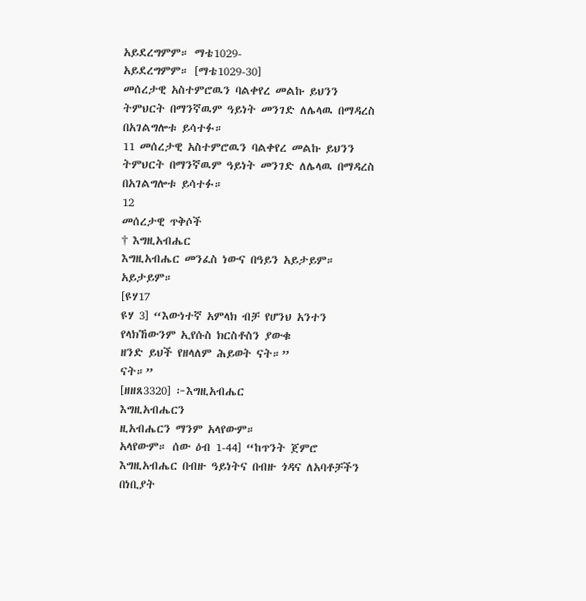አይደረግምም። ማቴ1029-
አይደረግምም። [ማቴ1029-30]
መሰረታዊ አስተምሮዉን ባልቀየረ መልኩ ይህንን ትምህርት በማንኛዉም ዓይነት መንገድ ለሌላዉ በማዳረስ በአገልግሎቱ ይሳተፉ።
11 መሰረታዊ አስተምሮዉን ባልቀየረ መልኩ ይህንን ትምህርት በማንኛዉም ዓይነት መንገድ ለሌላዉ በማዳረስ በአገልግሎቱ ይሳተፉ።
12
መሰረታዊ ጥቅሶች
† እግዚአብሔር
እግዚአብሔር መንፈስ ነውና በዓይን አይታይም።
አይታይም።
[ዩሃ17
ዩሃ 3] “እውነተኛ አምላክ ብቻ የሆንህ አንተን የላክኸውንም ኢየሱስ ክርስቶስን ያውቁ
ዘንድ ይህች የዘላለም ሕይወት ናት።”
ናት።”
[ዘዘጸ3320] ፦እግዚአብሔር
እግዚአብሔርን
ዚአብሔርን ማንም አላየውም።
አላየውም። ሰው ዕብ 1-44] “ከጥንት ጀምሮ እግዚአብሔር በብዙ ዓይነትና በብዙ ጎዳና ለአባቶቻችን በነቢያት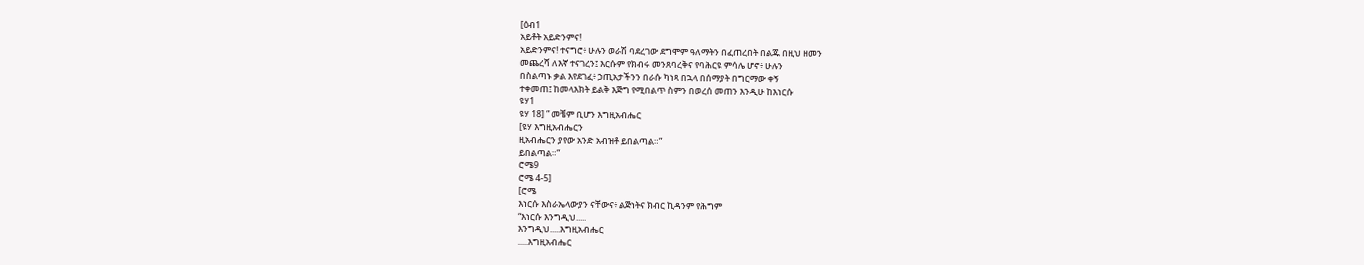[ዕብ1
አይቶት አይድንምና!
አይድንምና! ተናግሮ፥ ሁሉን ወራሽ ባደረገው ደግሞም ዓለማትን በፈጠረበት በልጁ በዚህ ዘመን
መጨረሻ ለእኛ ተናገረን፤ እርሱም የክብሩ መንጸባረቅና የባሕርዩ ምሳሌ ሆኖ፥ ሁሉን
በስልጣኑ ቃል እየደገፈ፥ ኃጢአታችንን በራሱ ካነጻ በኋላ በሰማያት በግርማው ቀኝ
ተቀመጠ፤ ከመላእክት ይልቅ እጅግ የሚበልጥ ስምን በወረሰ መጠን እንዲሁ ከእነርሱ
ዩሃ1
ዩሃ 18] ” መቼም ቢሆን እግዚአብሔር
[ዩሃ እግዚአብሔርን
ዚአብሔርን ያየው አንድ አብዝቶ ይበልጣል።”
ይበልጣል።”
ሮሜ9
ሮሜ 4-5]
[ሮሜ
እነርሱ እስራኤላውያን ናቸውና፥ ልጅነትና ክብር ኪዳንም የሕግም
“እነርሱ እንግዲህ.....
እንግዲህ.....እግዚአብሔር
.....እግዚአብሔር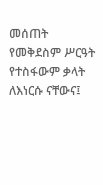መሰጠት የመቅደስም ሥርዓት የተስፋውም ቃላት ለእነርሱ ናቸውና፤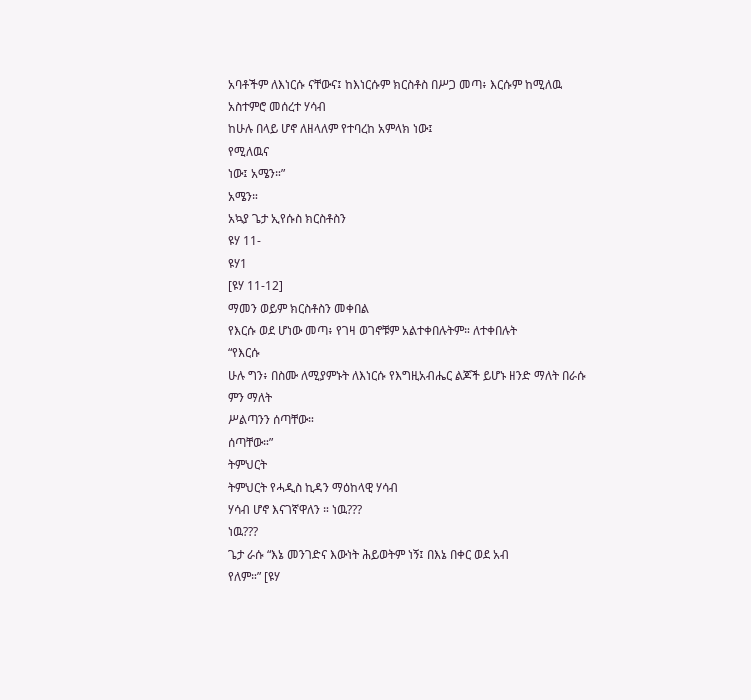አባቶችም ለእነርሱ ናቸውና፤ ከእነርሱም ክርስቶስ በሥጋ መጣ፥ እርሱም ከሚለዉ አስተምሮ መሰረተ ሃሳብ
ከሁሉ በላይ ሆኖ ለዘላለም የተባረከ አምላክ ነው፤
የሚለዉና
ነው፤ አሜን።”
አሜን።
አኳያ ጌታ ኢየሱስ ክርስቶስን
ዩሃ 11-
ዩሃ1
[ዩሃ 11-12]
ማመን ወይም ክርስቶስን መቀበል
የእርሱ ወደ ሆነው መጣ፥ የገዛ ወገኖቹም አልተቀበሉትም። ለተቀበሉት
“የእርሱ
ሁሉ ግን፥ በስሙ ለሚያምኑት ለእነርሱ የእግዚአብሔር ልጆች ይሆኑ ዘንድ ማለት በራሱ ምን ማለት
ሥልጣንን ሰጣቸው።
ሰጣቸው።”
ትምህርት
ትምህርት የሓዲስ ኪዳን ማዕከላዊ ሃሳብ
ሃሳብ ሆኖ እናገኛዋለን ። ነዉ???
ነዉ???
ጌታ ራሱ “እኔ መንገድና እውነት ሕይወትም ነኝ፤ በእኔ በቀር ወደ አብ
የለም።” [ዩሃ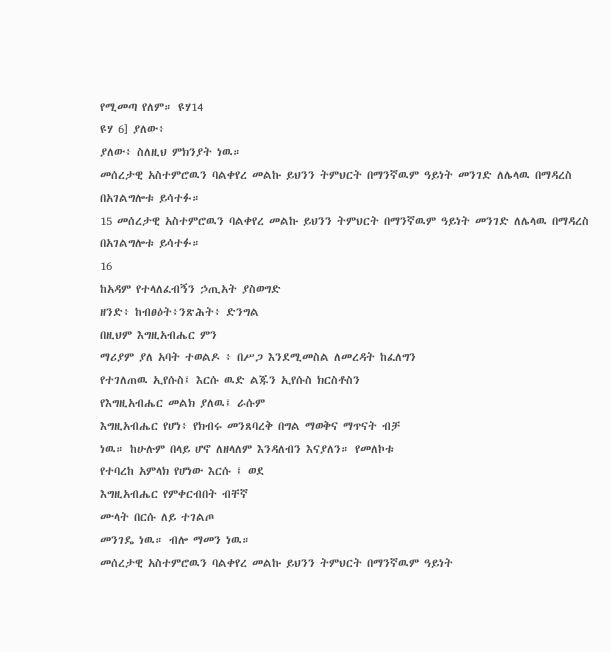የሚመጣ የለም። ዩሃ14
ዩሃ 6] ያለው፥
ያለው፥ ስለዚህ ምክንያት ነዉ።
መሰረታዊ አስተምሮዉን ባልቀየረ መልኩ ይህንን ትምህርት በማንኛዉም ዓይነት መንገድ ለሌላዉ በማዳረስ በአገልግሎቱ ይሳተፉ።
15 መሰረታዊ አስተምሮዉን ባልቀየረ መልኩ ይህንን ትምህርት በማንኛዉም ዓይነት መንገድ ለሌላዉ በማዳረስ በአገልግሎቱ ይሳተፉ።
16
ከአዳም የተላለፈብኝን ኃጢአት ያስወግድ
ዘንድ፥ ከብፀዕት፥ንጽሕት፥ ድንግል
በዚህም እግዚአብሔር ምን
ማሪያም ያለ አባት ተወልዶ ፥ በሥጋ እንደሚመስል ለመረዳት ከፈለግን
የተገለጠዉ ኢየሱስ፤ እርሱ ዉድ ልጁን ኢየሱስ ክርስቶስን
የእግዚአብሔር መልክ ያለዉ፤ ራሱም
እግዚአብሔር የሆነ፥ የክብሩ መንጸባረቅ በግል ማወቅና ማጥናት ብቻ
ነዉ። ከሁሉም በላይ ሆኖ ለዘላለም እንዳለብን እናያለን። የመለኮቱ
የተባረከ አምላክ የሆነው እርሱ ፤ ወደ
እግዚአብሔር የምቀርብበት ብቸኛ
ሙላት በርሱ ለይ ተገልጦ
መንገዴ ነዉ። ብሎ ማመን ነዉ።
መሰረታዊ አስተምሮዉን ባልቀየረ መልኩ ይህንን ትምህርት በማንኛዉም ዓይነት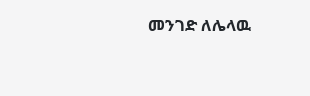መንገድ ለሌላዉ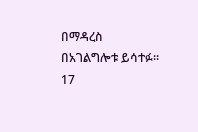በማዳረስ በአገልግሎቱ ይሳተፉ።
17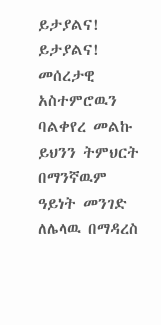ይታያልና!
ይታያልና!
መሰረታዊ አስተምሮዉን ባልቀየረ መልኩ ይህንን ትምህርት በማንኛዉም ዓይነት መንገድ ለሌላዉ በማዳረስ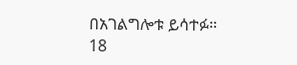በአገልግሎቱ ይሳተፉ።
18